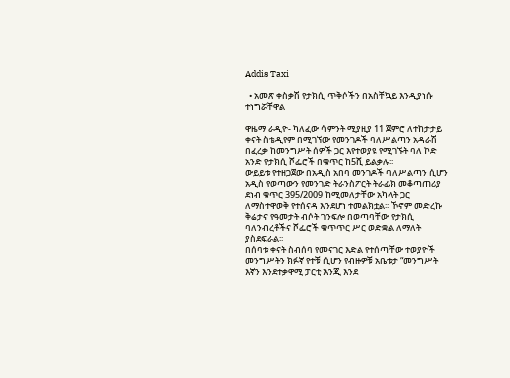Addis Taxi

  • አመጽ ቀስቃሽ የታክሲ ጥቅሶችን በአስቸኳይ እንዲያነሱ ተነግሯቸዋል

ዋዜማ ራዲዮ- ካለፈው ሳምንት ሚያዚያ 11 ጀምሮ ለተከታታይ ቀናት ስቴዲየም በሚገኘው የመንገዶች ባለሥልጣን አዳራሽ በፈረቃ ከመንግሥት ሰዎች ጋር እየተወያዩ የሚገኙት ባለ ኮድ አንድ የታክሲ ሾፌሮች በቁጥር ከ5ሺ ይልቃሉ፡፡
ውይይቱ የተዘጋጀው በአዲስ አበባ መንገዶች ባለሥልጣን ሲሆን አዲስ የወጣውን የመንገድ ትራንስፖርት ትራፊክ መቆጣጠሪያ ደነብ ቁጥር 395/2009 ከሚመለታቸው አካላት ጋር ለማስተዋወቅ የተሰናዳ እንደሆነ ተመልክቷል፡፡ ኾኖም መድረኩ ቅሬታና የዓመታት ብሶት ገንፍሎ በወጣባቸው የታክሲ ባለንብረቶችና ሾፌሮች ቁጥጥር ሥር ወድቋል ለማለት ያስደፍራል፡፡
በሰባቱ ቀናት ስብሰባ የመናገር እድል የተሰጣቸው ተወያዮች መንግሥትን ክፉኛ የተቹ ሲሆን የብዙዎቹ አቤቱታ “መንግሥት እኛን እንደተቃዋሚ ፓርቲ እንጂ እንደ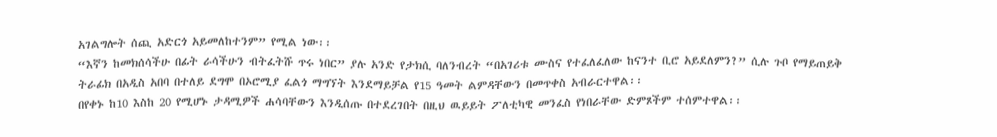አገልግሎት ሰጪ አድርጎ አይመለከተንም” የሚል ነው፡፡
“እኛን ከመክሰሳችሁ በፊት ራሳችሁን ብትፈትሹ ጥሩ ነበር” ያሉ አንድ የታክሲ ባለንብረት “በአገሪቱ ሙስና የተፈለፈለው ከናንተ ቢሮ አይደለምን?” ሲሉ ጉቦ የማይጠይቅ ትራፊክ በአዲስ አበባ በተለይ ደግሞ በኦሮሚያ ፈልጎ ማግኘት እንደማይቻል የ15 ዓመት ልምዳቸውን በመጥቀስ አብራርተዋል፡፡
በየቀኑ ከ10 እስከ 20 የሚሆኑ ታዳሚዎች ሐሳባቸውን እንዲሰጡ በተደረገበት በዚህ ዉይይት ፖለቲካዊ መንፈስ የነበራቸው ድምጾችም ተሰምተዋል፡፡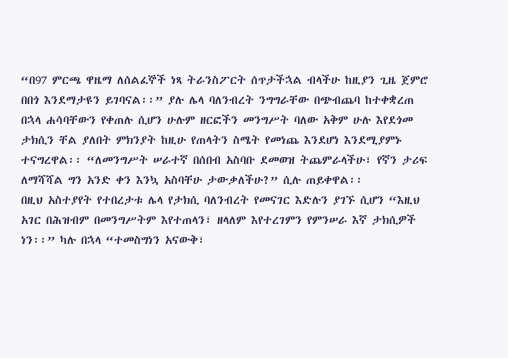“በ97 ምርጫ ዋዜማ ለሰልፈኞች ነጻ ትራንስፖርት ሰጥታችኋል ብላችሁ ከዚያን ጊዜ ጀምሮ በበጎ እንደማታዩን ይገባናል፡፡” ያሉ ሌላ ባለንብረት ንግግራቸው በጭብጨባ ከተቀቋረጠ በኋላ ሐሳባቸውን የቀጠሉ ሲሆን ሁሉም ዘርፎችን መንግሥት ባለው አቅም ሁሉ እየደጎመ ታክሲን ቸል ያለበት ምክንያት ከዚሁ የጠላትን ስሜት የመነጨ እንደሆነ እንደሚያምኑ ተናግረዋል፡፡ “ለመንግሥት ሠራተኛ በሰበብ አስባቡ ደመወዝ ትጨምራላችሁ፣ የኛን ታሪፍ ለማሻሻል ግን አንድ ቀን እንኳ አስባቸሁ ታውቃለችሁ?” ሲሉ ጠይቀዋል፡፡
በዚህ አስተያየት የተበረታቱ ሌላ የታክሲ ባለንብረት የመናገር እድሉን ያገኙ ሲሆን “እዚህ አገር በሕዝብም በመንግሥትም እየተጠላን፣ ዘላለም እየተረገምን የምንሠራ እኛ ታክሲዎች ነን፡፡” ካሉ በኋላ “ተመስግነን አናውቅ፣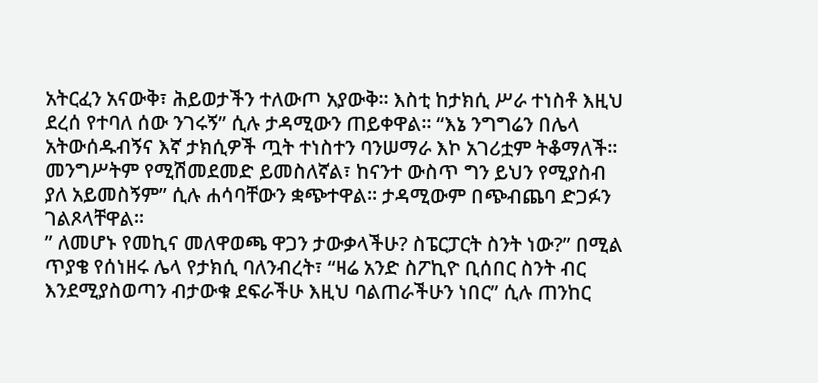አትርፈን አናውቅ፣ ሕይወታችን ተለውጦ አያውቅ፡፡ እስቲ ከታክሲ ሥራ ተነስቶ እዚህ ደረሰ የተባለ ሰው ንገሩኝ” ሲሉ ታዳሚውን ጠይቀዋል፡፡ “እኔ ንግግሬን በሌላ አትውሰዱብኝና እኛ ታክሲዎች ጧት ተነስተን ባንሠማራ እኮ አገሪቷም ትቆማለች፡፡ መንግሥትም የሚሽመደመድ ይመስለኛል፣ ከናንተ ውስጥ ግን ይህን የሚያስብ ያለ አይመስኝም” ሲሉ ሐሳባቸውን ቋጭተዋል፡፡ ታዳሚውም በጭብጨባ ድጋፉን ገልጾላቸዋል፡፡
” ለመሆኑ የመኪና መለዋወጫ ዋጋን ታውቃላችሁ? ስፔርፓርት ስንት ነው?” በሚል ጥያቄ የሰነዘሩ ሌላ የታክሲ ባለንብረት፣ “ዛሬ አንድ ስፖኪዮ ቢሰበር ስንት ብር እንደሚያስወጣን ብታውቁ ደፍራችሁ እዚህ ባልጠራችሁን ነበር” ሲሉ ጠንከር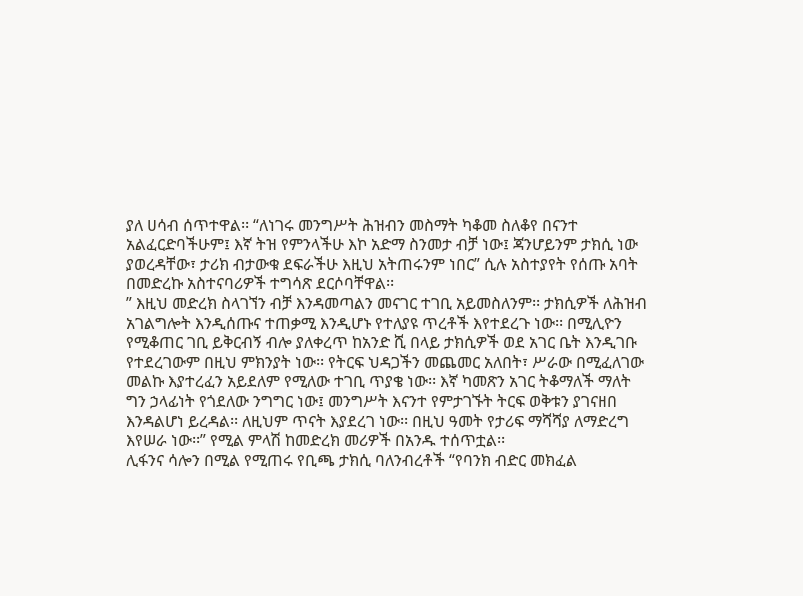ያለ ሀሳብ ሰጥተዋል፡፡ “ለነገሩ መንግሥት ሕዝብን መስማት ካቆመ ስለቆየ በናንተ አልፈርድባችሁም፤ እኛ ትዝ የምንላችሁ እኮ አድማ ስንመታ ብቻ ነው፤ ጃንሆይንም ታክሲ ነው ያወረዳቸው፣ ታሪክ ብታውቁ ደፍራችሁ እዚህ አትጠሩንም ነበር” ሲሉ አስተያየት የሰጡ አባት በመድረኩ አስተናባሪዎች ተግሳጽ ደርሶባቸዋል፡፡
” እዚህ መድረክ ስላገኘን ብቻ እንዳመጣልን መናገር ተገቢ አይመስለንም፡፡ ታክሲዎች ለሕዝብ አገልግሎት እንዲሰጡና ተጠቃሚ እንዲሆኑ የተለያዩ ጥረቶች እየተደረጉ ነው፡፡ በሚሊዮን የሚቆጠር ገቢ ይቅርብኝ ብሎ ያለቀረጥ ከአንድ ሺ በላይ ታክሲዎች ወደ አገር ቤት እንዲገቡ የተደረገውም በዚህ ምክንያት ነው፡፡ የትርፍ ህዳጋችን መጨመር አለበት፣ ሥራው በሚፈለገው መልኩ እያተረፈን አይደለም የሚለው ተገቢ ጥያቄ ነው፡፡ እኛ ካመጽን አገር ትቆማለች ማለት ግን ኃላፊነት የጎደለው ንግግር ነው፤ መንግሥት እናንተ የምታገኙት ትርፍ ወቅቱን ያገናዘበ እንዳልሆነ ይረዳል፡፡ ለዚህም ጥናት እያደረገ ነው፡፡ በዚህ ዓመት የታሪፍ ማሻሻያ ለማድረግ እየሠራ ነው፡፡” የሚል ምላሽ ከመድረክ መሪዎች በአንዱ ተሰጥቷል፡፡
ሊፋንና ሳሎን በሚል የሚጠሩ የቢጫ ታክሲ ባለንብረቶች “የባንክ ብድር መክፈል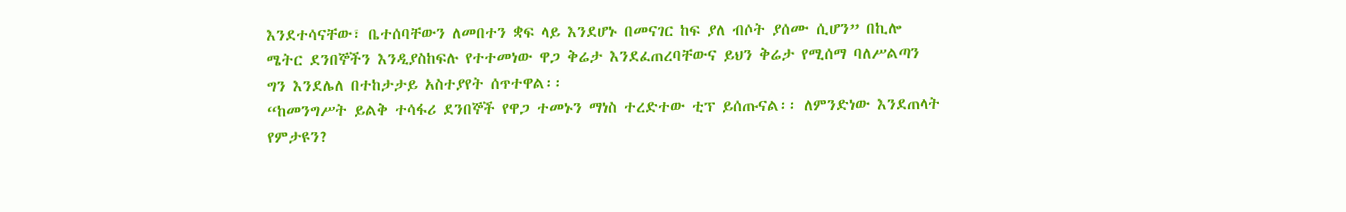እንደተሳናቸው፣ ቤተሰባቸውን ለመበተን ቋፍ ላይ እንደሆኑ በመናገር ከፍ ያለ ብሶት ያሰሙ ሲሆን” በኪሎ ሜትር ደንበኞችን እንዲያስከፍሉ የተተመነው ዋጋ ቅሬታ እንደፈጠረባቸውና ይህን ቅሬታ የሚሰማ ባለሥልጣን ግን እንደሌለ በተከታታይ አስተያየት ሰጥተዋል፡፡
“ከመንግሥት ይልቅ ተሳፋሪ ደንበኞች የዋጋ ተመኑን ማነስ ተረድተው ቲፕ ይሰጡናል፡፡ ለምንድነው እንደጠላት የምታዩን?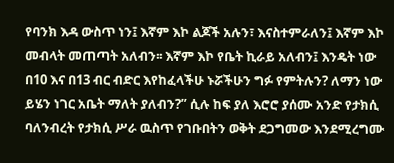የባንክ እዳ ውስጥ ነን፤ እኛም እኮ ልጆች አሉን፣ እናስተምራለን፤ እኛም እኮ መብላት መጠጣት አለብን፡፡ እኛም እኮ የቤት ኪራይ አለብን፤ እንዴት ነው በ10 እና በ13 ብር ብድር እየከፈላችሁ ኑሯችሁን ግፉ የምትሉን? ለማን ነው ይሄን ነገር አቤት ማለት ያለብን?” ሲሉ ከፍ ያለ እሮሮ ያሰሙ አንድ የታክሲ ባለንብረት የታክሲ ሥራ ዉስጥ የገቡበትን ወቅት ደጋግመው እንደሚረግሙ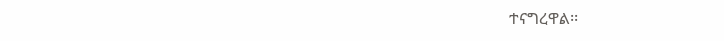ተናግረዋል፡፡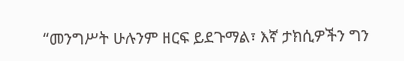“መንግሥት ሁሉንም ዘርፍ ይደጉማል፣ እኛ ታክሲዎችን ግን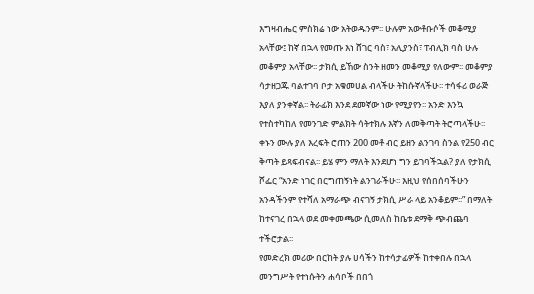እግዛብሔር ምስክሬ ነው አትወዱንም፡፡ ሁሉም አውቶቡሶች መቆሚያ አላቸው፤ ከኛ በኋላ የመጡ እነ ሸገር ባስ፣ አሊያንስ፣ ፐብሊክ ባስ ሁሉ መቆምያ አላቸው፡፡ ታክሲ ይኸው ስንት ዘመን መቆሚያ የለውም፡፡ መቆምያ ሳታዘጋጁ ባልተገባ ቦታ አቁመሀል ብላችሁ ትከሱኛላችሁ፡፡ ተሳፋሪ ወራጅ እያለ ያንቀኛል፡፡ ትራፊክ እንደ ደመኛው ነው የሚያየን፡፡ አንድ እንኳ የተስተካከለ የመንገድ ምልክት ሳትተክሉ እኛን ለመቅጣት ትሮጣላችሁ፡፡ ቀኑን ሙሉ ያለ እረፍት ሮጠን 200 መቶ ብር ይዘን ልንገባ ስንል የ250 ብር ቅጣት ይጻፍብናል፡፡ ይሄ ምን ማለት እንደሆነ ግን ይገባችኋል? ያለ የታክሲ ሾፌር “አንድ ነገር በርግጠኝነት ልንገራችሁ፡፡ እዚህ የሰበሰባችሁን አንዳችንም የተሻለ አማራጭ ብናገኝ ታክሲ ሥራ ላይ አንቆይም፡፡” በማለት ከተናገረ በኋላ ወደ መቀመጫው ሲመለስ ከቤቱ ደማቅ ጭብጨባ ተችሮታል፡፡
የመድረክ መሪው በርከት ያሉ ሀሳችን ከተሳታፊዎች ከተቀበሉ በኋላ መንግሥት የተነሱትን ሐሳቦች በበጎ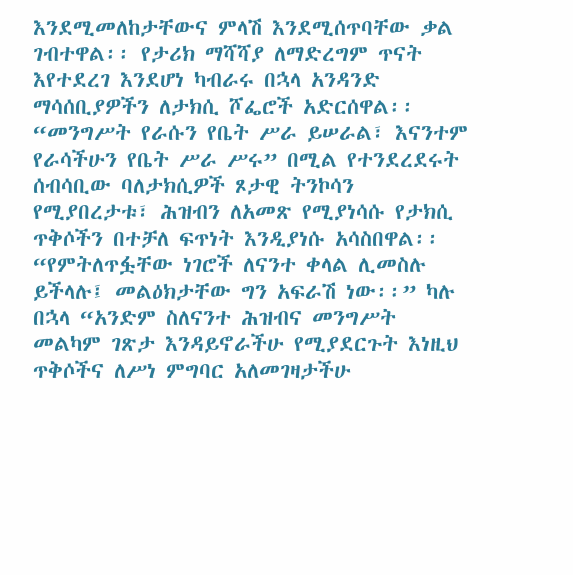እንደሚመለከታቸውና ምላሽ እንደሚሰጥባቸው ቃል ገብተዋል፡፡ የታሪክ ማሻሻያ ለማድረግም ጥናት እየተደረገ እንደሆነ ካብራሩ በኋላ አንዳንድ ማሳሰቢያዎችን ለታክሲ ሾፌሮች አድርሰዋል፡፡
“መንግሥት የራሱን የቤት ሥራ ይሠራል፣ እናንተም የራሳችሁን የቤት ሥራ ሥሩ” በሚል የተንደረደሩት ሰብሳቢው ባለታክሲዎች ጾታዊ ትንኮሳን የሚያበረታቱ፣ ሕዝብን ለአመጽ የሚያነሳሱ የታክሲ ጥቅሶችን በተቻለ ፍጥነት እንዲያነሱ አሳስበዋል፡፡ “የምትለጥፏቸው ነገሮች ለናንተ ቀላል ሊመስሉ ይችላሉ፤ መልዕክታቸው ግን አፍራሽ ነው፡፡” ካሉ በኋላ “አንድም ስለናንተ ሕዝብና መንግሥት መልካም ገጽታ እንዳይኖራችሁ የሚያደርጉት እነዚህ ጥቅሶችና ለሥነ ምግባር አለመገዛታችሁ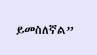ይመስለኛል”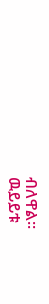ብለዋል፡፡
ዉይይቱ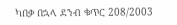ካበቃ በኋላ ደንብ ቁጥር 208/2003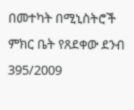በመተካት በሚኒስትሮች ምክር ቤት የጸደቀው ደንብ 395/2009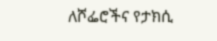ለሾፌሮችና የታክሲ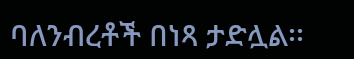ባለንብረቶች በነጻ ታድሏል፡፡